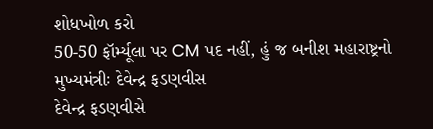શોધખોળ કરો
50-50 ફૉર્મ્યૂલા પર CM પદ નહીં, હું જ બનીશ મહારાષ્ટ્રનો મુખ્યમંત્રીઃ દેવેન્દ્ર ફડણવીસ
દેવેન્દ્ર ફડણવીસે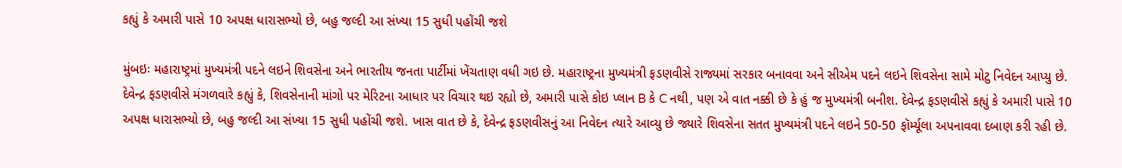કહ્યું કે અમારી પાસે 10 અપક્ષ ધારાસભ્યો છે, બહુ જલ્દી આ સંખ્યા 15 સુધી પહોંચી જશે

મુંબઇઃ મહારાષ્ટ્રમાં મુખ્યમંત્રી પદને લઇને શિવસેના અને ભારતીય જનતા પાર્ટીમાં ખેંચતાણ વધી ગઇ છે. મહારાષ્ટ્રના મુખ્યમંત્રી ફડણવીસે રાજ્યમાં સરકાર બનાવવા અને સીએમ પદને લઇને શિવસેના સામે મોટુ નિવેદન આપ્યુ છે. દેવેન્દ્ર ફડણવીસે મંગળવારે કહ્યું કે, શિવસેનાની માંગો પર મેરિટના આધાર પર વિચાર થઇ રહ્યો છે, અમારી પાસે કોઇ પ્લાન B કે C નથી, પણ એ વાત નક્કી છે કે હું જ મુખ્યમંત્રી બનીશ. દેવેન્દ્ર ફડણવીસે કહ્યું કે અમારી પાસે 10 અપક્ષ ધારાસભ્યો છે, બહુ જલ્દી આ સંખ્યા 15 સુધી પહોંચી જશે. ખાસ વાત છે કે, દેવેન્દ્ર ફડણવીસનું આ નિવેદન ત્યારે આવ્યુ છે જ્યારે શિવસેના સતત મુખ્યમંત્રી પદને લઇને 50-50 ફૉર્મ્યૂલા અપનાવવા દબાણ કરી રહી છે.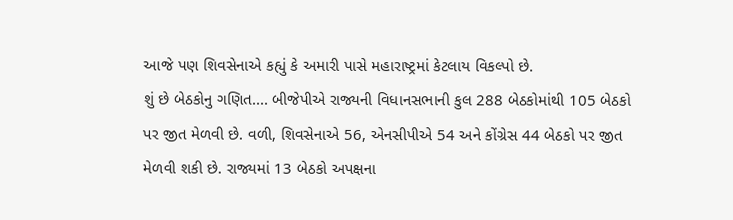આજે પણ શિવસેનાએ કહ્યું કે અમારી પાસે મહારાષ્ટ્રમાં કેટલાય વિકલ્પો છે.
શું છે બેઠકોનુ ગણિત.... બીજેપીએ રાજ્યની વિધાનસભાની કુલ 288 બેઠકોમાંથી 105 બેઠકો પર જીત મેળવી છે. વળી, શિવસેનાએ 56, એનસીપીએ 54 અને કોંગ્રેસ 44 બેઠકો પર જીત મેળવી શકી છે. રાજ્યમાં 13 બેઠકો અપક્ષના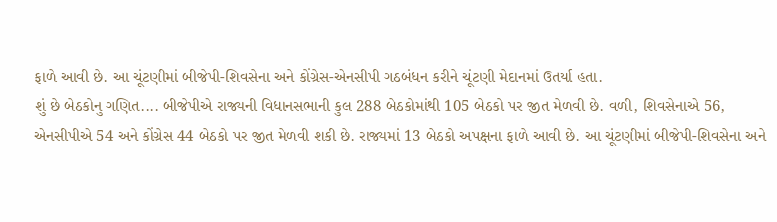ફાળે આવી છે. આ ચૂંટણીમાં બીજેપી-શિવસેના અને કોંગ્રેસ-એનસીપી ગઠબંધન કરીને ચૂંટણી મેદાનમાં ઉતર્યા હતા.
શું છે બેઠકોનુ ગણિત.... બીજેપીએ રાજ્યની વિધાનસભાની કુલ 288 બેઠકોમાંથી 105 બેઠકો પર જીત મેળવી છે. વળી, શિવસેનાએ 56, એનસીપીએ 54 અને કોંગ્રેસ 44 બેઠકો પર જીત મેળવી શકી છે. રાજ્યમાં 13 બેઠકો અપક્ષના ફાળે આવી છે. આ ચૂંટણીમાં બીજેપી-શિવસેના અને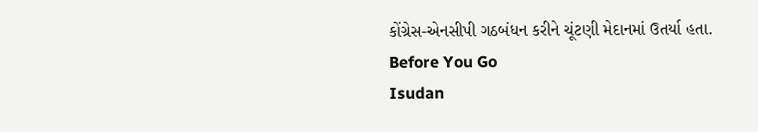કોંગ્રેસ-એનસીપી ગઠબંધન કરીને ચૂંટણી મેદાનમાં ઉતર્યા હતા.
Before You Go
Isudan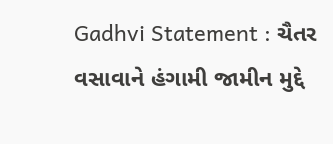Gadhvi Statement : ચૈતર વસાવાને હંગામી જામીન મુદ્દે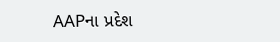AAPના પ્રદેશ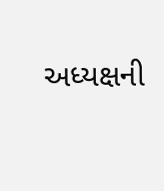અધ્યક્ષની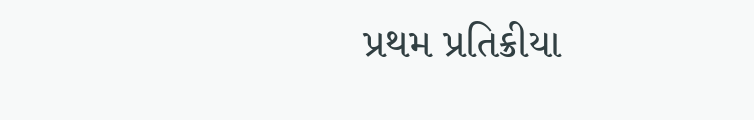પ્રથમ પ્રતિક્રીયા